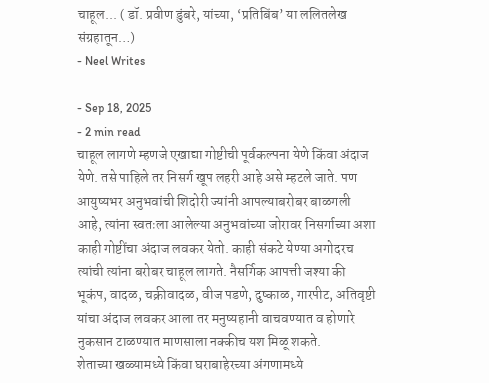चाहूल... ( डॉ. प्रवीण डुंबरे, यांच्या, ‘प्रतिबिंब’ या ललितलेख संग्रहातून…)
- Neel Writes

- Sep 18, 2025
- 2 min read
चाहूल लागणे म्हणजे एखाद्या गोष्टीची पूर्वकल्पना येणे किंवा अंदाज येणे. तसे पाहिले तर निसर्ग खूप लहरी आहे असे म्हटले जाते. पण आयुष्यभर अनुभवांची शिदोरी ज्यांनी आपल्याबरोबर बाळगली आहे, त्यांना स्वतःला आलेल्या अनुभवांच्या जोरावर निसर्गाच्या अशा काही गोष्टींचा अंदाज लवकर येतो. काही संकटे येण्या अगोदरच त्यांची त्यांना बरोबर चाहूल लागते. नैसर्गिक आपत्ती जश्या की भूकंप, वादळ, चक्रीवादळ, वीज पडणे, दुष्काळ, गारपीट, अतिवृष्टी यांचा अंदाज लवकर आला तर मनुष्यहानी वाचवण्यात व होणारे नुकसान टाळण्यात माणसाला नक्कीच यश मिळू शकते.
शेताच्या खळ्यामध्ये किंवा घराबाहेरच्या अंगणामध्ये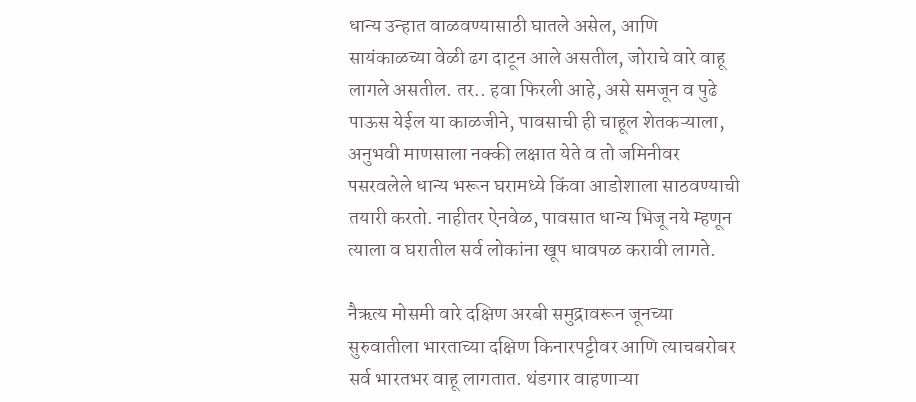धान्य उन्हात वाळवण्यासाठी घातले असेल, आणि सायंकाळच्या वेळी ढग दाटून आले असतील, जोराचे वारे वाहू लागले असतील. तर.. हवा फिरली आहे, असे समजून व पुढे पाऊस येईल या काळजीने, पावसाची ही चाहूल शेतकऱ्याला, अनुभवी माणसाला नक्की लक्षात येते व तो जमिनीवर पसरवलेले धान्य भरून घरामध्ये किंवा आडोशाला साठवण्याची तयारी करतो. नाहीतर ऐनवेळ, पावसात धान्य भिजू नये म्हणून त्याला व घरातील सर्व लोकांना खूप धावपळ करावी लागते.

नैऋत्य मोसमी वारे दक्षिण अरबी समुद्रावरून जूनच्या सुरुवातीला भारताच्या दक्षिण किनारपट्टीवर आणि त्याचबरोबर सर्व भारतभर वाहू लागतात. थंडगार वाहणाऱ्या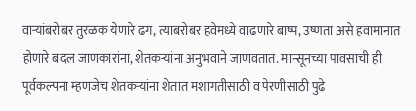वाऱ्यांबरोबर तुरळक येणारे ढग, त्याबरोबर हवेमध्ये वाढणारे बाष्प, उष्णता असे हवामानात होणारे बदल जाणकारांना, शेतकऱ्यांना अनुभवाने जाणवतात. मान्सूनच्या पावसाची ही पूर्वकल्पना म्हणजेच शेतकऱ्यांना शेतात मशागतीसाठी व पेरणीसाठी पुढे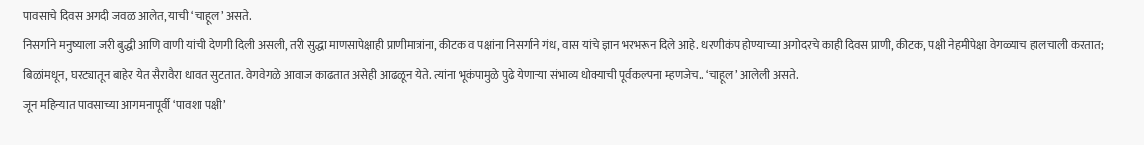पावसाचे दिवस अगदी जवळ आलेत, याची ‘चाहूल’ असते.
निसर्गाने मनुष्याला जरी बुद्धी आणि वाणी यांची देणगी दिली असली, तरी सुद्धा माणसापेक्षाही प्राणीमात्रांना, कीटक व पक्षांना निसर्गाने गंध, वास यांचे ज्ञान भरभरून दिले आहे. धरणीकंप होण्याच्या अगोदरचे काही दिवस प्राणी, कीटक, पक्षी नेहमीपेक्षा वेगळ्याच हालचाली करतात; बिळांमधून, घरट्यातून बाहेर येत सैरावैरा धावत सुटतात. वेगवेगळे आवाज काढतात असेही आढळून येते. त्यांना भूकंपामुळे पुढे येणाऱ्या संभाव्य धोक्याची पूर्वकल्पना म्हणजेच.. ‘चाहूल’ आलेली असते.
जून महिन्यात पावसाच्या आगमनापूर्वी ‘पावशा पक्षी’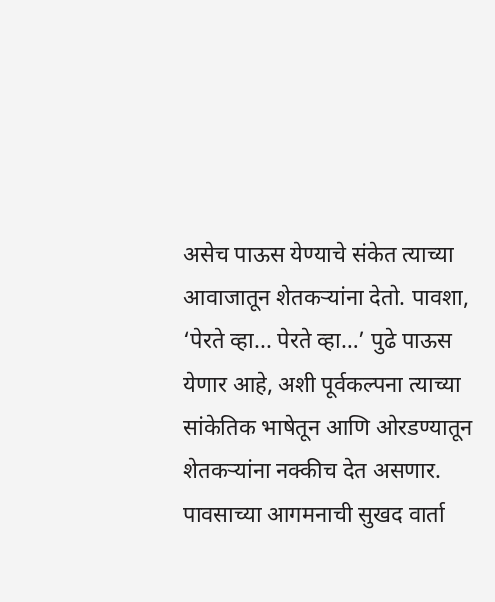असेच पाऊस येण्याचे संकेत त्याच्या आवाजातून शेतकऱ्यांना देतो. पावशा, ‘पेरते व्हा... पेरते व्हा…’ पुढे पाऊस येणार आहे, अशी पूर्वकल्पना त्याच्या सांकेतिक भाषेतून आणि ओरडण्यातून शेतकऱ्यांना नक्कीच देत असणार. पावसाच्या आगमनाची सुखद वार्ता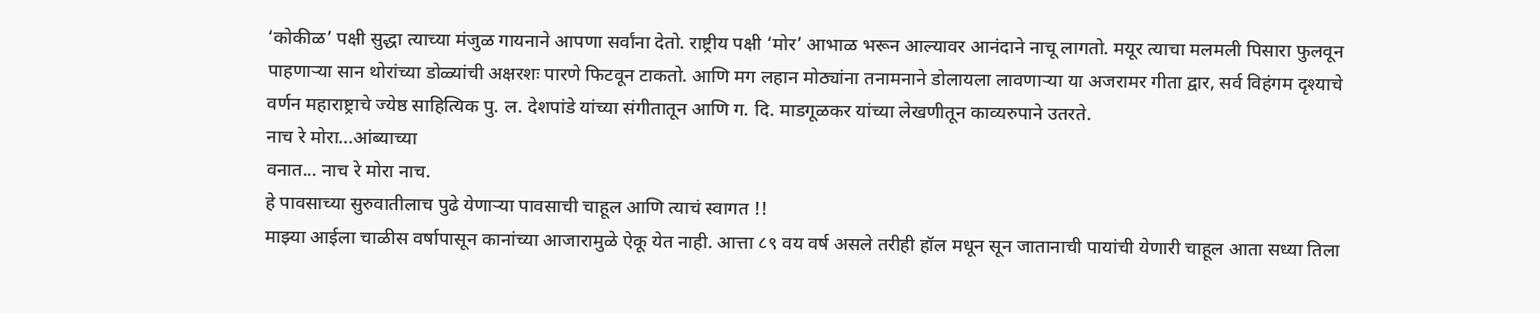‘कोकीळ’ पक्षी सुद्धा त्याच्या मंजुळ गायनाने आपणा सर्वांना देतो. राष्ट्रीय पक्षी ‘मोर’ आभाळ भरून आल्यावर आनंदाने नाचू लागतो. मयूर त्याचा मलमली पिसारा फुलवून पाहणाऱ्या सान थोरांच्या डोळ्यांची अक्षरशः पारणे फिटवून टाकतो. आणि मग लहान मोठ्यांना तनामनाने डोलायला लावणाऱ्या या अजरामर गीता द्वार, सर्व विहंगम दृश्याचे वर्णन महाराष्ट्राचे ज्येष्ठ साहित्यिक पु. ल. देशपांडे यांच्या संगीतातून आणि ग. दि. माडगूळकर यांच्या लेखणीतून काव्यरुपाने उतरते.
नाच रे मोरा...आंब्याच्या
वनात... नाच रे मोरा नाच.
हे पावसाच्या सुरुवातीलाच पुढे येणाऱ्या पावसाची चाहूल आणि त्याचं स्वागत !!
माझ्या आईला चाळीस वर्षापासून कानांच्या आजारामुळे ऐकू येत नाही. आत्ता ८९ वय वर्ष असले तरीही हॉल मधून सून जातानाची पायांची येणारी चाहूल आता सध्या तिला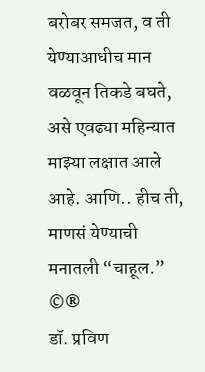बरोबर समजत, व ती येण्याआधीच मान वळवून तिकडे बघते, असे एवढ्या महिन्यात माझ्या लक्षात आले आहे. आणि.. हीच ती, माणसं येण्याची मनातली “चाहूल.”
©®
डॉ. प्रविण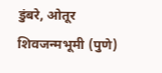डुंबरे, ओतूर
शिवजन्मभूमी (पुणे)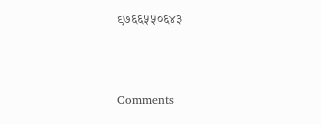९७६६५५०६४३



Comments